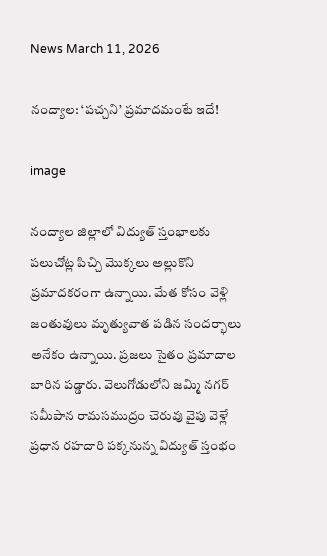News March 11, 2026

నంద్యాల: ‘పచ్చని’ ప్రమాదమంటే ఇదే!

image

నంద్యాల జిల్లాలో విద్యుత్ స్తంభాలకు పలుచోట్ల పిచ్చి మొక్కలు అల్లుకొని ప్రమాదకరంగా ఉన్నాయి. మేత కోసం వెళ్లి జంతువులు మృత్యువాత పడిన సందర్భాలు అనేకం ఉన్నాయి. ప్రజలు సైతం ప్రమాదాల బారిన పడ్డారు. వెలుగోడులోని జమ్మి నగర్ సమీపాన రామసముద్రం చెరువు వైపు వెళ్లే ప్రధాన రహదారి పక్కనున్న విద్యుత్ స్తంభం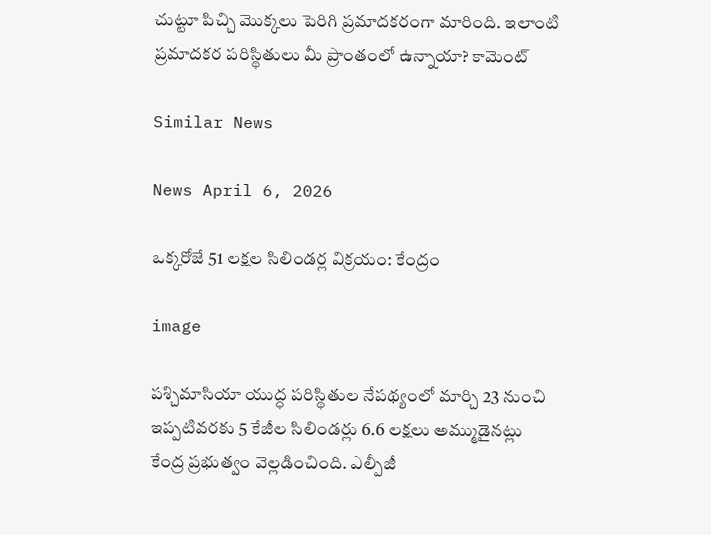చుట్టూ పిచ్చి మొక్కలు పెరిగి ప్రమాదకరంగా మారింది. ఇలాంటి ప్రమాదకర పరిస్థితులు మీ ప్రాంతంలో ఉన్నాయా? కామెంట్

Similar News

News April 6, 2026

ఒక్కరోజే 51 లక్షల సిలిండర్ల విక్రయం: కేంద్రం

image

పశ్చిమాసియా యుద్ధ పరిస్థితుల నేపథ్యంలో మార్చి 23 నుంచి ఇప్పటివరకు 5 కేజీల సిలిండర్లు 6.6 లక్షలు అమ్ముడైనట్లు కేంద్ర ప్రభుత్వం వెల్లడించింది. ఎల్పీజీ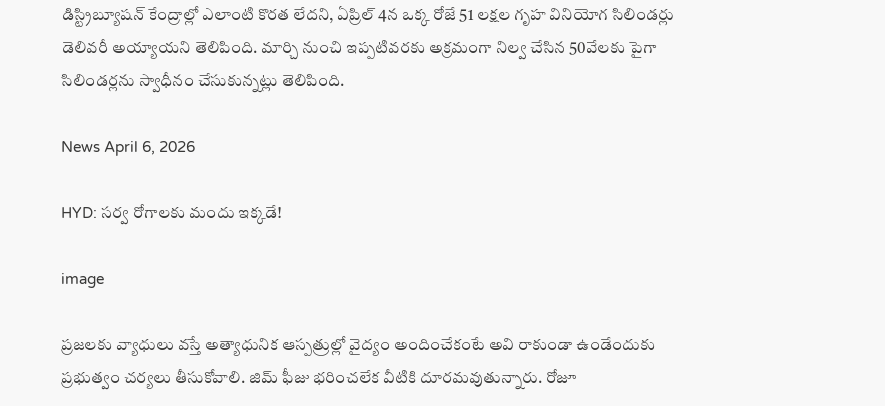డిస్ట్రిబ్యూషన్ కేంద్రాల్లో ఎలాంటి కొరత లేదని, ఏప్రిల్ 4న ఒక్క రోజే 51 లక్షల గృహ వినియోగ సిలిండర్లు డెలివరీ అయ్యాయని తెలిపింది. మార్చి నుంచి ఇప్పటివరకు అక్రమంగా నిల్వ చేసిన 50వేలకు పైగా సిలిండర్లను స్వాధీనం చేసుకున్నట్లు తెలిపింది.

News April 6, 2026

HYD: సర్వ రోగాలకు మందు ఇక్కడే!

image

ప్రజలకు వ్యాధులు వస్తే అత్యాధునిక ఆస్పత్రుల్లో వైద్యం అందించేకంటే అవి రాకుండా ఉండేందుకు ప్రభుత్వం చర్యలు తీసుకోవాలి. జిమ్ ఫీజు భరించలేక వీటికి దూరమవుతున్నారు. రోజూ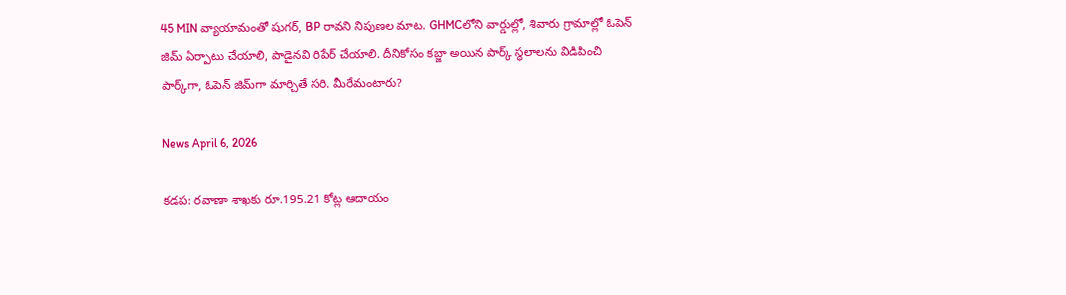45 MIN వ్యాయామంతో షుగర్, BP రావని నిపుణల మాట. GHMCలోని వార్డుల్లో, శివారు గ్రామాల్లో ఓపెన్ జిమ్ ఏర్పాటు చేయాలి, పాడైనవి రిపేర్ చేయాలి. దీనికోసం కబ్జా అయిన పార్క్ స్థలాలను విడిపించి పార్క్‌గా, ఓపెన్ జిమ్‌గా మార్చితే సరి. మీరేమంటారు?

News April 6, 2026

కడప: రవాణా శాఖకు రూ.195.21 కోట్ల ఆదాయం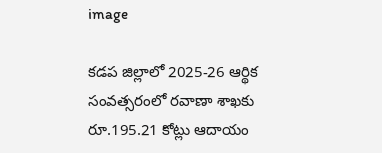image

కడప జిల్లాలో 2025-26 ఆర్థిక సంవత్సరంలో రవాణా శాఖకు రూ.195.21 కోట్లు ఆదాయం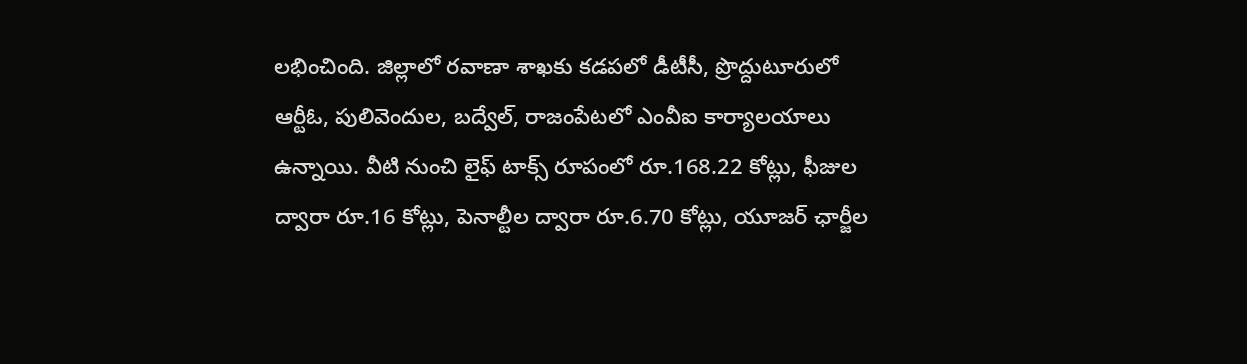లభించింది. జిల్లాలో రవాణా శాఖకు కడపలో డీటీసీ, ప్రొద్దుటూరులో ఆర్టీఓ, పులివెందుల, బద్వేల్, రాజంపేటలో ఎంవీఐ కార్యాలయాలు ఉన్నాయి. వీటి నుంచి లైఫ్ టాక్స్ రూపంలో రూ.168.22 కోట్లు, ఫీజుల ద్వారా రూ.16 కోట్లు, పెనాల్టీల ద్వారా రూ.6.70 కోట్లు, యూజర్ ఛార్జీల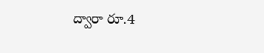ద్వారా రూ.4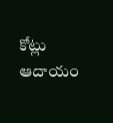కోట్లు ఆదాయం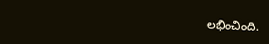లభించింది.